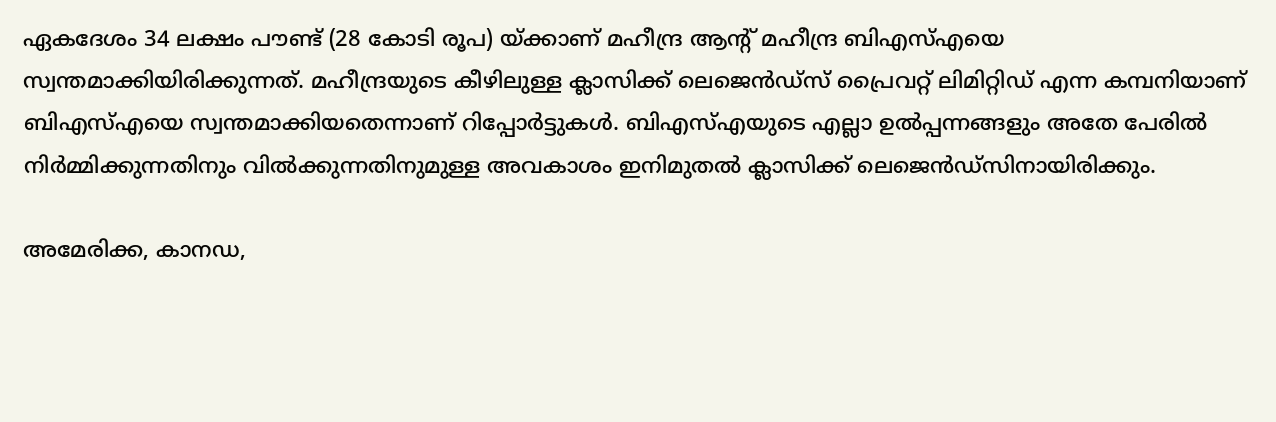ഏകദേശം 34 ലക്ഷം പൗണ്ട് (28 കോടി രൂപ) യ്ക്കാണ് മഹീന്ദ്ര ആന്‍റ് മഹീന്ദ്ര ബിഎസ്എയെ സ്വന്തമാക്കിയിരിക്കുന്നത്. മഹീന്ദ്രയുടെ കീഴിലുള്ള ക്ലാസിക്ക് ലെജെന്‍ഡ്സ് പ്രൈവറ്റ് ലിമിറ്റിഡ് എന്ന കമ്പനിയാണ് ബിഎസ്എയെ സ്വന്തമാക്കിയതെന്നാണ് റിപ്പോര്‍ട്ടുകള്‍. ബിഎസ്എയുടെ എല്ലാ ഉല്‍പ്പന്നങ്ങളും അതേ പേരില്‍ നിര്‍മ്മിക്കുന്നതിനും വില്‍ക്കുന്നതിനുമുള്ള അവകാശം ഇനിമുതല്‍ ക്ലാസിക്ക് ലെജെന്‍ഡ്‍സിനായിരിക്കും.

അമേരിക്ക, കാനഡ,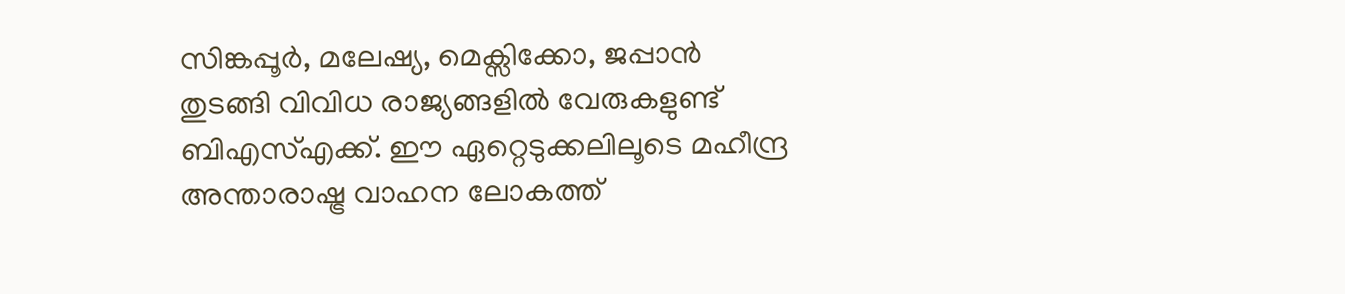സിങ്കപ്പൂര്‍, മലേഷ്യ, മെക്സിക്കോ, ജപ്പാന്‍ തുടങ്ങി വിവിധ രാജ്യങ്ങളില്‍ വേരുകളുണ്ട് ബിഎസ്എക്ക്. ഈ ഏറ്റെടുക്കലിലൂടെ മഹീന്ദ്ര അന്താരാഷ്ട്ര വാഹന ലോകത്ത്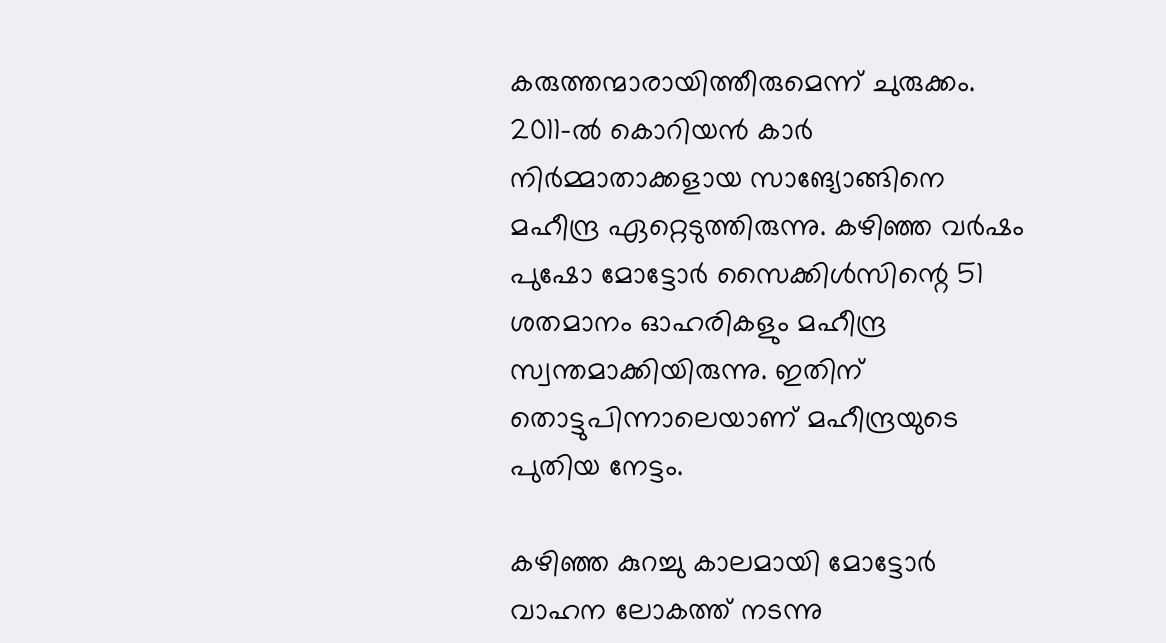കരുത്തന്മാരായിത്തീരുമെന്ന് ചുരുക്കം. 2011-ല്‍ കൊറിയന്‍ കാര്‍ നിര്‍മ്മാതാക്കളായ സാങ്യോങ്ങിനെ മഹീന്ദ്ര ഏറ്റെടുത്തിരുന്നു. കഴിഞ്ഞ വര്‍ഷം പുഷോ മോട്ടോര്‍ സൈക്കിള്‍സിന്റെ 51 ശതമാനം ഓഹരികളും മഹീന്ദ്ര സ്വന്തമാക്കിയിരുന്നു. ഇതിന് തൊട്ടുപിന്നാലെയാണ് മഹീന്ദ്രയുടെ പുതിയ നേട്ടം.

കഴിഞ്ഞ കുറച്ചു കാലമായി മോട്ടോര്‍ വാഹന ലോകത്ത് നടന്നു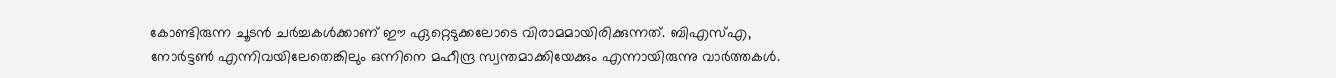കോണ്ടിരുന്ന ചൂടന്‍ ചര്‍ച്ചകള്‍ക്കാണ് ഈ ഏറ്റെടുക്കലോടെ വിരാമമായിരിക്കുന്നത്. ബിഎസ്എ, നോര്‍ട്ടണ്‍ എന്നിവയിലേതെങ്കിലും ഒന്നിനെ മഹീന്ദ്ര സ്വന്തമാക്കിയേക്കും എന്നായിരുന്നു വാര്‍ത്തകള്‍.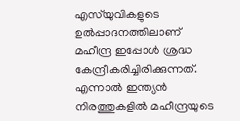എസ്‍യുവികളുടെ ഉല്‍പ്പാദനത്തിലാണ് മഹീന്ദ്ര ഇപ്പോള്‍ ശ്രദ്ധ കേന്ദ്രീകരിച്ചിരിക്കുന്നത്. എന്നാല്‍ ഇന്ത്യന്‍ നിരത്തുകളില്‍ മഹീന്ദ്രയുടെ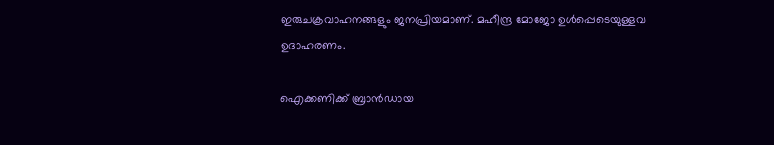ഇരുചക്രവാഹനങ്ങളും ജനപ്രിയമാണ്. മഹീന്ദ്ര മോജോ ഉള്‍പ്പെടെയുള്ളവ ഉദാഹരണം.

ഐക്കണിക്ക് ബ്രാന്‍ഡായ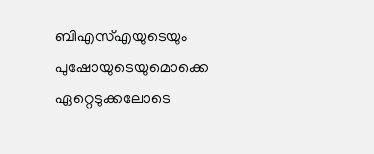ബിഎസ്എയുടെയും പുഷോയുടെയുമൊക്കെ ഏറ്റെടുക്കലോടെ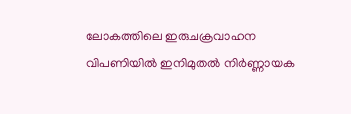ലോകത്തിലെ ഇരുചക്രവാഹന വിപണിയില്‍ ഇനിമുതല്‍ നിര്‍ണ്ണായക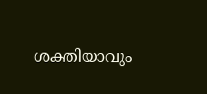ശക്തിയാവും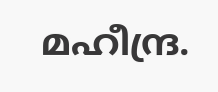മഹീന്ദ്ര.